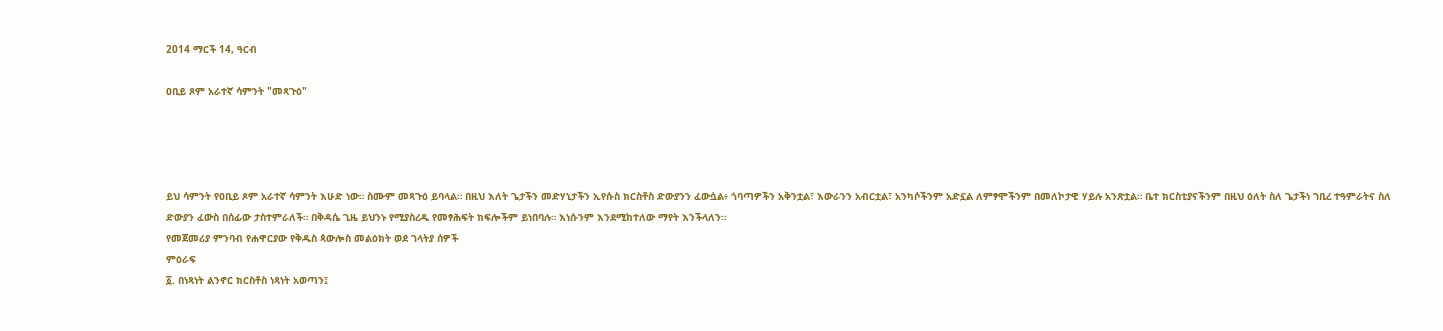2014 ማርች 14, ዓርብ

ዐቢይ ጾም አራተኛ ሳምንት "መጻጉዕ"




ይህ ሳምንት የዐቢይ ጾም አራተኛ ሳምንት እሁድ ነው። ስሙም መጻጉዕ ይባላል። በዚህ እለት ጌታችን መድሃኒታችን ኢየሱስ ክርስቶስ ድውያንን ፈውሷል፥ ጎባጣዎችን አቅንቷል፣ እውራንን አብርቷል፣ አንካሶችንም አድኗል ለምፃሞችንም በመለኮታዊ ሃይሉ አንጽቷል። ቤተ ክርስቲያናችንም በዚህ ዕለት ስለ ጌታችነ ገቢረ ተዓምራትና ስለ ድውያን ፈውስ በሰፊው ታስተምራለች። በቅዳሴ ጊዜ ይህንኑ የሚያስረዱ የመፃሕፍት ክፍሎችም ይነበባሉ። እነሱንም እንደሚከተለው ማየት እንችላለን።
የመጀመሪያ ምንባብ የሐዋርያው የቅዱስ ጳውሎስ መልዕክት ወደ ገላትያ ሰዎች
ምዕራፍ
፩. በነጻነት ልንኖር ክርስቶስ ነጻነት አወጣን፤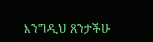እንግዲህ ጸንታችሁ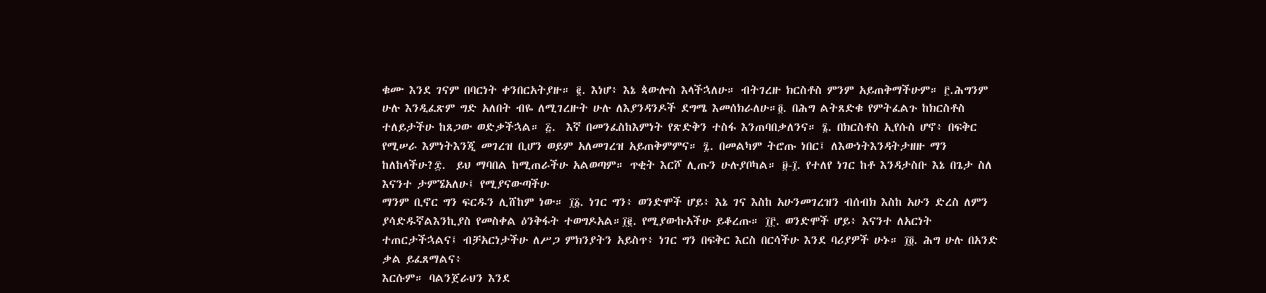ቁሙ እንደ ገናም በባርነት ቀንበርአትያዙ። ፪. እነሆ፥ እኔ ጳውሎስ እላችኋለሁ። ብትገረዙ ክርስቶስ ምንም አይጠቅማችሁም። ፫.ሕግንም ሁሉ እንዲፈጽም ግድ አለበት ብዬ ለሚገረዙት ሁሉ ለእያንዳንዶች ደግሜ እመሰክራለሁ።፬. በሕግ ልትጸድቁ የምትፈልጉ ከክርስቶስ ተለይታችሁ ከጸጋው ወድቃችኋል። ፭.  እኛ በመንፈስከእምነት የጽድቅን ተስፋ እንጠባበቃለንና። ፮. በክርስቶስ ኢየሱስ ሆኖ፥ በፍቅር የሚሠራ እምነትእንጂ መገረዝ ቢሆን ወይም አለመገረዝ አይጠቅምምና። ፯. በመልካም ትሮጡ ነበር፤ ለእውነትእንዳትታዘዙ ማን ከለከላችሁ?፰.  ይህ ማባበል ከሚጠራችሁ አልወጣም። ጥቂት እርሾ ሊጡን ሁሉያቦካል። ፱-፲. የተለየ ነገር ከቶ እንዳታስቡ እኔ በጌታ ስለ እናንተ ታምኜአለሁ፤ የሚያናውጣችሁ
ማንም ቢኖር ግን ፍርዱን ሊሸከም ነው። ፲፩. ነገር ግን፥ ወንድሞች ሆይ፥ እኔ ገና እስከ አሁንመገረዝን ብሰብክ እስከ አሁን ድረስ ለምን ያሳድዱኛልእንኪያስ የመስቀል ዕንቅፋት ተወግዶአል።፲፪. የሚያውኩአችሁ ይቆረጡ። ፲፫. ወንድሞች ሆይ፥ እናንተ ለአርነት ተጠርታችኋልና፤ ብቻአርነታችሁ ለሥጋ ምክንያትን አይስጥ፥ ነገር ግን በፍቅር እርስ በርሳችሁ እንደ ባሪያዎች ሁኑ። ፲፬. ሕግ ሁሉ በአንድ ቃል ይፈጸማልና፥
እርሱም። ባልንጀራህን እንደ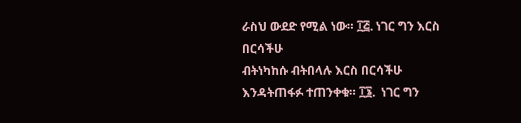ራስህ ውደድ የሚል ነው። ፲፭. ነገር ግን እርስ በርሳችሁ
ብትነካከሱ ብትበላሉ እርስ በርሳችሁ እንዳትጠፋፉ ተጠንቀቁ። ፲፮.  ነገር ግን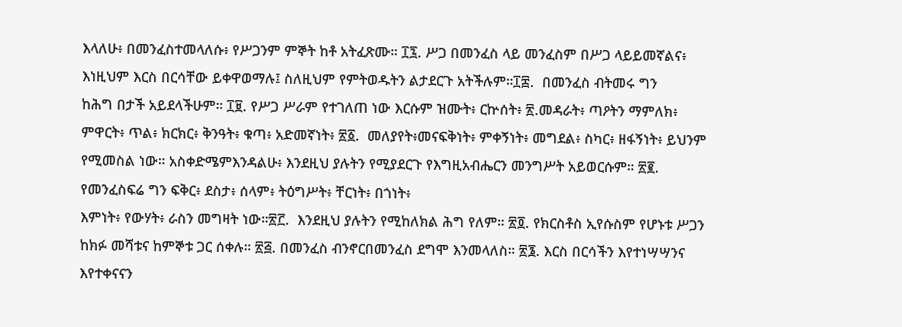እላለሁ፥ በመንፈስተመላለሱ፥ የሥጋንም ምኞት ከቶ አትፈጽሙ። ፲፯. ሥጋ በመንፈስ ላይ መንፈስም በሥጋ ላይይመኛልና፥ እነዚህም እርስ በርሳቸው ይቀዋወማሉ፤ ስለዚህም የምትወዱትን ልታደርጉ አትችሉም።፲፰.  በመንፈስ ብትመሩ ግን
ከሕግ በታች አይደላችሁም። ፲፱. የሥጋ ሥራም የተገለጠ ነው እርሱም ዝሙት፥ ርኵሰት፥ ፳.መዳራት፥ ጣዖትን ማምለክ፥ ምዋርት፥ ጥል፥ ክርክር፥ ቅንዓት፥ ቁጣ፥ አድመኛነት፥ ፳፩.  መለያየት፥መናፍቅነት፥ ምቀኝነት፥ መግደል፥ ስካር፥ ዘፋኝነት፥ ይህንም የሚመስል ነው። አስቀድሜምእንዳልሁ፥ እንደዚህ ያሉትን የሚያደርጉ የእግዚአብሔርን መንግሥት አይወርሱም። ፳፪. የመንፈስፍሬ ግን ፍቅር፥ ደስታ፥ ሰላም፥ ትዕግሥት፥ ቸርነት፥ በጎነት፥
እምነት፥ የውሃት፥ ራስን መግዛት ነው።፳፫.  እንደዚህ ያሉትን የሚከለክል ሕግ የለም። ፳፬. የክርስቶስ ኢየሱስም የሆኑቱ ሥጋን ከክፉ መሻቱና ከምኞቱ ጋር ሰቀሉ። ፳፭. በመንፈስ ብንኖርበመንፈስ ደግሞ እንመላለስ። ፳፮. እርስ በርሳችን እየተነሣሣንና እየተቀናናን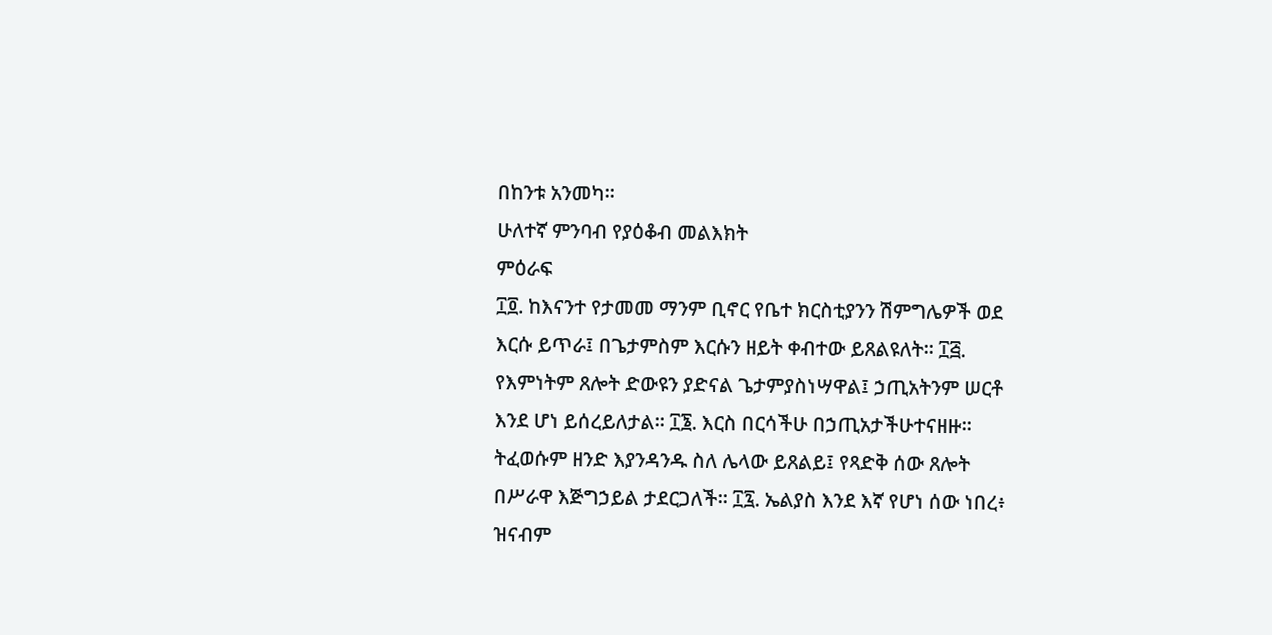በከንቱ አንመካ።
ሁለተኛ ምንባብ የያዕቆብ መልእክት
ምዕራፍ
፲፬. ከእናንተ የታመመ ማንም ቢኖር የቤተ ክርስቲያንን ሽምግሌዎች ወደ እርሱ ይጥራ፤ በጌታምስም እርሱን ዘይት ቀብተው ይጸልዩለት። ፲፭.  የእምነትም ጸሎት ድውዩን ያድናል ጌታምያስነሣዋል፤ ኃጢአትንም ሠርቶ እንደ ሆነ ይሰረይለታል። ፲፮. እርስ በርሳችሁ በኃጢአታችሁተናዘዙ። ትፈወሱም ዘንድ እያንዳንዱ ስለ ሌላው ይጸልይ፤ የጻድቅ ሰው ጸሎት በሥራዋ እጅግኃይል ታደርጋለች። ፲፯. ኤልያስ እንደ እኛ የሆነ ሰው ነበረ፥ ዝናብም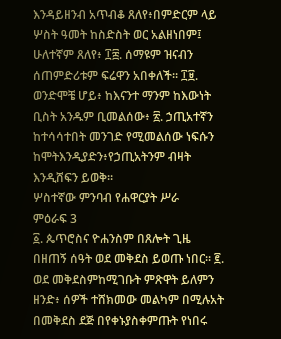እንዳይዘንብ አጥብቆ ጸለየ፥በምድርም ላይ ሦስት ዓመት ከስድስት ወር አልዘነበም፤ ሁለተኛም ጸለየ፥ ፲፰. ሰማዩም ዝናብን ሰጠምድሪቱም ፍሬዋን አበቀለች። ፲፱. ወንድሞቼ ሆይ፥ ከእናንተ ማንም ከእውነት
ቢስት አንዱም ቢመልሰው፥ ፳. ኃጢአተኛን ከተሳሳተበት መንገድ የሚመልሰው ነፍሱን ከሞትእንዲያድን፥የኃጢአትንም ብዛት እንዲሸፍን ይወቅ።
ሦስተኛው ምንባብ የሐዋርያት ሥራ
ምዕራፍ 3
፩. ጴጥሮስና ዮሐንስም በጸሎት ጊዜ በዘጠኝ ሰዓት ወደ መቅደስ ይወጡ ነበር። ፪. ወደ መቅደስምከሚገቡት ምጽዋት ይለምን ዘንድ፥ ሰዎች ተሸክመው መልካም በሚሉአት በመቅደስ ደጅ በየቀኑያስቀምጡት የነበሩ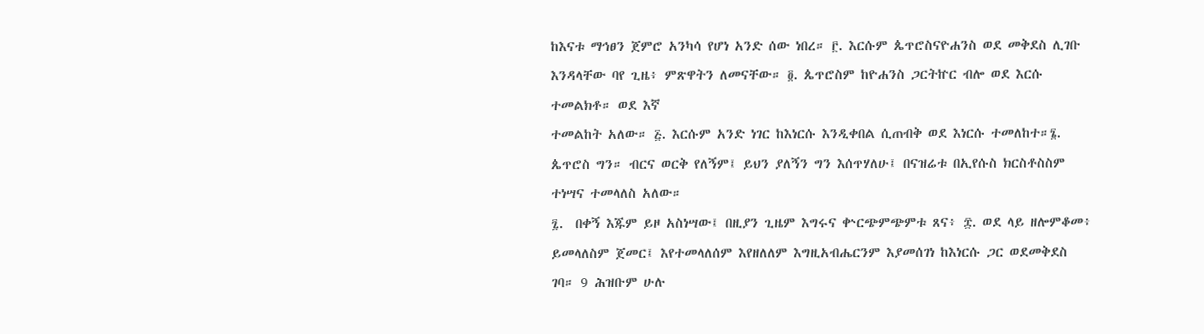ከእናቱ ማኅፀን ጀምሮ አንካሳ የሆነ አንድ ሰው ነበረ። ፫. እርሱም ጴጥሮስናዮሐንስ ወደ መቅደስ ሊገቡ እንዳላቸው ባየ ጊዜ፥ ምጽዋትን ለመናቸው። ፬. ጴጥሮስም ከዮሐንስ ጋርትኵር ብሎ ወደ እርሱ ተመልክቶ። ወደ እኛ
ተመልከት አለው። ፭. እርሱም አንድ ነገር ከእነርሱ እንዲቀበል ሲጠብቅ ወደ እነርሱ ተመለከተ።፮. ጴጥሮስ ግን። ብርና ወርቅ የለኝም፤ ይህን ያለኝን ግን እሰጥሃለሁ፤ በናዝሬቱ በኢየሱስ ክርስቶስስም ተነሣና ተመላለስ አለው።
፯.  በቀኝ እጁም ይዞ አስነሣው፤ በዚያን ጊዜም እግሩና ቍርጭምጭምቱ ጸና፥ ፰. ወደ ላይ ዘሎምቆመ፥ ይመላለስም ጀመር፤ እየተመላለሰም እየዘለለም እግዚአብሔርንም እያመሰገነ ከእነርሱ ጋር ወደመቅደስ ገባ። 9 ሕዝቡም ሁሉ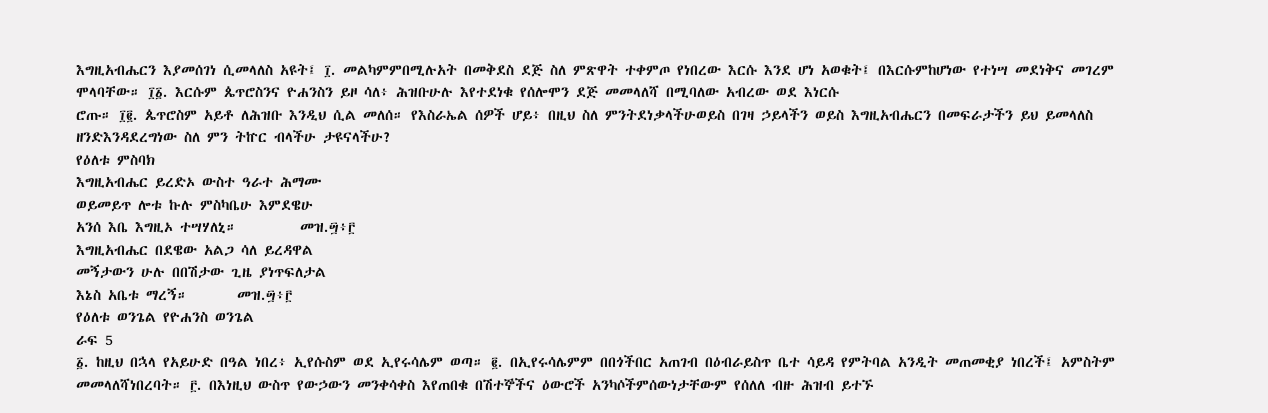እግዚአብሔርን እያመሰገነ ሲመላለስ አዩት፤ ፲. መልካምምበሚሉአት በመቅደስ ደጅ ስለ ምጽዋት ተቀምጦ የነበረው እርሱ እንደ ሆነ አወቁት፤ በእርሱምከሆነው የተነሣ መደነቅና መገረም ሞላባቸው። ፲፩. እርሱም ጴጥሮስንና ዮሐንስን ይዞ ሳለ፥ ሕዝቡሁሉ እየተደነቁ የሰሎሞን ደጅ መመላለሻ በሚባለው አብረው ወደ እነርሱ
ሮጡ። ፲፪. ጴጥሮስም አይቶ ለሕዝቡ እንዲህ ሲል መለሰ። የእስራኤል ሰዎች ሆይ፥ በዚህ ስለ ምንትደነቃላችሁወይስ በገዛ ኃይላችን ወይስ እግዚአብሔርን በመፍራታችን ይህ ይመላለስ ዘንድእንዳደረግነው ስለ ምን ትኵር ብላችሁ ታዩናላችሁ?
የዕለቱ ምስባክ
እግዚአብሔር ይረድኦ ውስተ ዓራተ ሕማሙ
ወይመይጥ ሎቱ ኩሉ ምስካቤሁ እምደዌሁ
አንሰ እቤ እግዚኦ ተሣሃለኒ።         መዝ.፵፥፫
እግዚአብሔር በደዌው አልጋ ሳለ ይረዳዋል
መኝታውን ሁሉ በበሽታው ጊዜ ያነጥፍለታል
እኔስ አቤቱ ማረኝ።       መዝ.፵፥፫
የዕለቱ ወንጌል የዮሐንስ ወንጌል
ራፍ 5
፩. ከዚህ በኋላ የአይሁድ በዓል ነበረ፥ ኢየሱስም ወደ ኢየሩሳሌም ወጣ። ፪. በኢየሩሳሌምም በበጎችበር አጠገብ በዕብራይስጥ ቤተ ሳይዳ የምትባል አንዲት መጠመቂያ ነበረች፤ አምስትም መመላለሻነበረባት። ፫. በእነዚህ ውስጥ የውኃውን መንቀሳቀስ እየጠበቁ በሽተኞችና ዕውሮች አንካሶችምሰውነታቸውም የሰለለ ብዙ ሕዝብ ይተኙ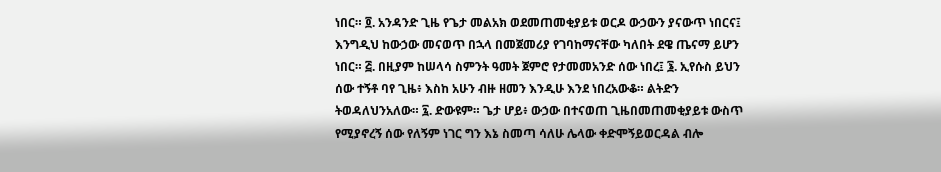ነበር። ፬. አንዳንድ ጊዜ የጌታ መልአክ ወደመጠመቂያይቱ ወርዶ ውኃውን ያናውጥ ነበርና፤ እንግዲህ ከውኃው መናወጥ በኋላ በመጀመሪያ የገባከማናቸው ካለበት ደዌ ጤናማ ይሆን ነበር። ፭. በዚያም ከሠላሳ ስምንት ዓመት ጀምሮ የታመመአንድ ሰው ነበረ፤ ፮. ኢየሱስ ይህን ሰው ተኝቶ ባየ ጊዜ፥ እስከ አሁን ብዙ ዘመን እንዲሁ እንደ ነበረአውቆ። ልትድን ትወዳለህንአለው። ፯. ድውዩም። ጌታ ሆይ፥ ውኃው በተናወጠ ጊዜበመጠመቂያይቱ ውስጥ የሚያኖረኝ ሰው የለኝም ነገር ግን እኔ ስመጣ ሳለሁ ሌላው ቀድሞኝይወርዳል ብሎ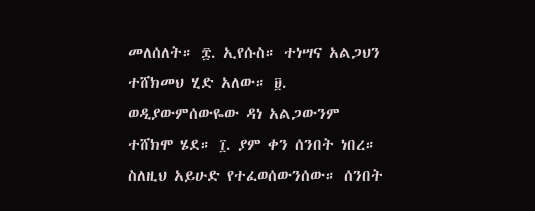መለሰለት። ፰. ኢየሱስ። ተነሣና አልጋህን ተሸክመህ ሂድ አለው። ፱. ወዲያውምሰውዬው ዳነ አልጋውንም ተሸክሞ ሄደ። ፲. ያም ቀን ሰንበት ነበረ። ስለዚህ አይሁድ የተፈወሰውንሰው። ሰንበት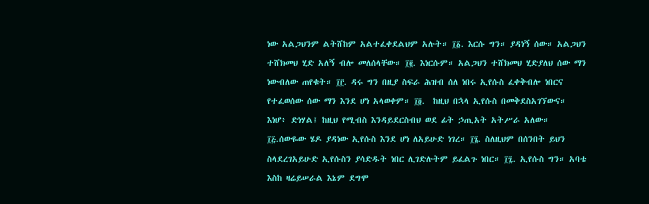ነው አልጋህንም ልትሸከም አልተፈቀደልህም አሉት። ፲፩. እርሱ ግን። ያዳነኝ ሰው። አልጋህን ተሸክመህ ሂድ አለኝ ብሎ መለሰላቸው። ፲፪. እነርሱም። አልጋህን ተሸክመህ ሂድያለህ ሰው ማን ነውብለው ጠየቁት። ፲፫. ዳሩ ግን በዚያ ስፍራ ሕዝብ ሰለ ነበሩ ኢየሱስ ፈቀቅብሎ ነበርና የተፈወሰው ሰው ማን እንደ ሆነ አላወቀም። ፲፬.  ከዚህ በኋላ ኢየሱስ በመቅደስአገኘውና። እነሆ፥ ድነሃል፤ ከዚህ የሚብስ እንዳይደርስብህ ወደ ፊት ኃጢአት አትሥራ አለው። ፲፭.ሰውዬው ሄዶ ያዳነው ኢየሱስ እንደ ሆነ ለአይሁድ ነገረ። ፲፮. ስለዚህም በሰንበት ይህን ስላደረገአይሁድ ኢየሱስን ያሳድዱት ነበር ሊገድሉትም ይፈልጉ ነበር። ፲፯. ኢየሱስ ግን። አባቴ እስከ ዛሬይሠራል እኔም ደግሞ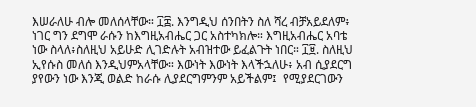እሠራለሁ ብሎ መለሰላቸው። ፲፰. እንግዲህ ሰንበትን ስለ ሻረ ብቻአይደለም፥ ነገር ግን ደግሞ ራሱን ከእግዚአብሔር ጋር አስተካክሎ። እግዚአብሔር አባቴ ነው ስላለ፥ስለዚህ አይሁድ ሊገድሉት አብዝተው ይፈልጉት ነበር። ፲፱. ስለዚህ ኢየሱስ መለሰ እንዲህምአላቸው። እውነት እውነት እላችኋለሁ፥ አብ ሲያደርግ ያየውን ነው እንጂ ወልድ ከራሱ ሊያደርግምንም አይችልም፤  የሚያደርገውን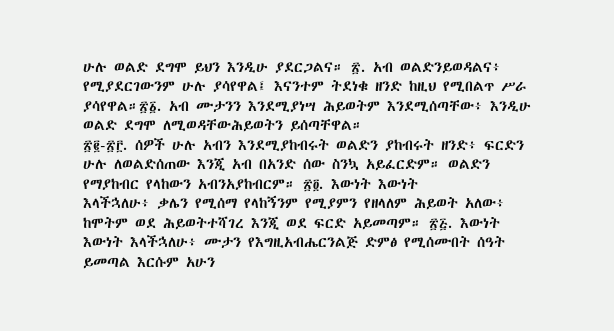ሁሉ ወልድ ደግሞ ይህን እንዲሁ ያደርጋልና። ፳. አብ ወልድንይወዳልና፥ የሚያደርገውንም ሁሉ ያሳየዋል፤ እናንተም ትደነቁ ዘንድ ከዚህ የሚበልጥ ሥራ ያሳየዋል።፳፩. አብ ሙታንን እንደሚያነሣ ሕይወትም እንደሚሰጣቸው፥ እንዲሁ ወልድ ደግሞ ለሚወዳቸውሕይወትን ይሰጣቸዋል።
፳፪-፳፫. ሰዎች ሁሉ አብን እንደሚያከብሩት ወልድን ያከብሩት ዘንድ፥ ፍርድን ሁሉ ለወልድሰጠው እንጂ አብ በአንድ ሰው ስንኳ አይፈርድም። ወልድን የማያከብር የላከውን አብንአያከብርም። ፳፬. እውነት እውነት
እላችኋለሁ፥ ቃሌን የሚሰማ የላከኝንም የሚያምን የዘላለም ሕይወት አለው፥ ከሞትም ወደ ሕይወትተሻገረ እንጂ ወደ ፍርድ አይመጣም። ፳፭. እውነት እውነት እላችኋለሁ፥ ሙታን የእግዚአብሔርንልጅ ድምፅ የሚሰሙበት ሰዓት ይመጣል እርሱም አሁን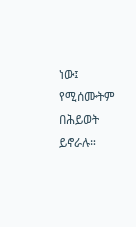ነው፤ የሚሰሙትም በሕይወት ይኖራሉ።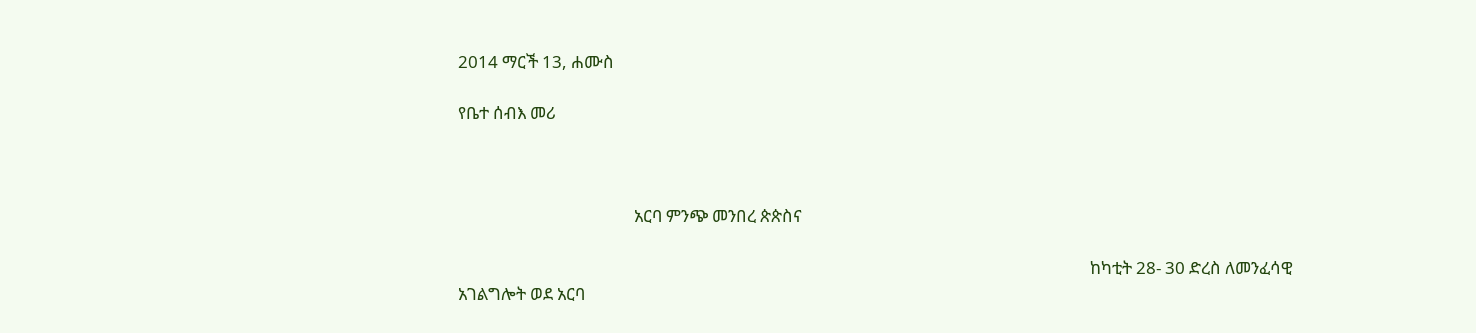2014 ማርች 13, ሐሙስ

የቤተ ሰብእ መሪ



                                            አርባ ምንጭ መንበረ ጵጵስና

                                                                                                                                                              ከካቲት 28- 30 ድረስ ለመንፈሳዊ አገልግሎት ወደ አርባ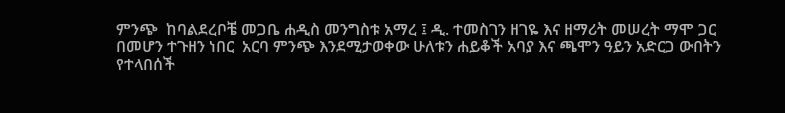ምንጭ  ከባልደረቦቼ መጋቤ ሐዲስ መንግስቱ አማረ ፤ ዲ. ተመስገን ዘገዬ እና ዘማሪት መሠረት ማሞ ጋር በመሆን ተጉዘን ነበር  አርባ ምንጭ እንደሚታወቀው ሁለቱን ሐይቆች አባያ እና ጫሞን ዓይን አድርጋ ውበትን የተላበሰች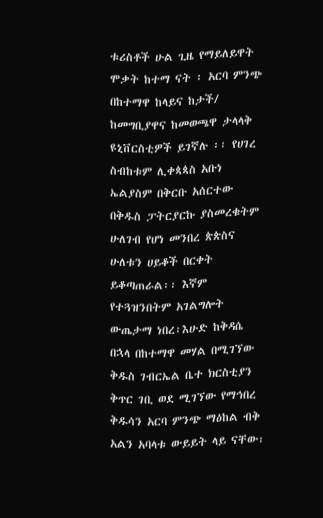ቱሪስቶች ሁል ጊዜ የማይለይዋት ሞቃት ከተማ ናት ፡ አርባ ምንጭ  በከተማዋ ከላይና ከታች/ ከመግቢያዋና ከመወጫዋ ታላላቅ ዩኒቨርስቲዎች ይገኛሉ ፡፡ የሀገረ ስብከቱም ሊቀጳጳስ አቡነ ኤልያስም በቅርቡ አሰርተው በቅዱስ ፓትርያርኩ ያስመረቁትም ሁለገብ የሆነ መንበረ ጵጵስና ሁለቱን ሀይቆች በርቀት ይቆጣጠራል፡፡ እኛም የተጓዝንበትም አገልግሎት ውጤታማ ነበረ፡እሁድ ከቅዳሴ በኋላ በከተማዋ መሃል በሚገኘው ቅዱስ ገብርኤል ቤተ ክርስቲያን ቅጥር ገቢ ወደ ሚገኘው የማኅበረ ቅዱሳን አርባ ምንጭ ማዕከል ብቅ አልን አባላቱ ውይይት ላይ ናቸው፡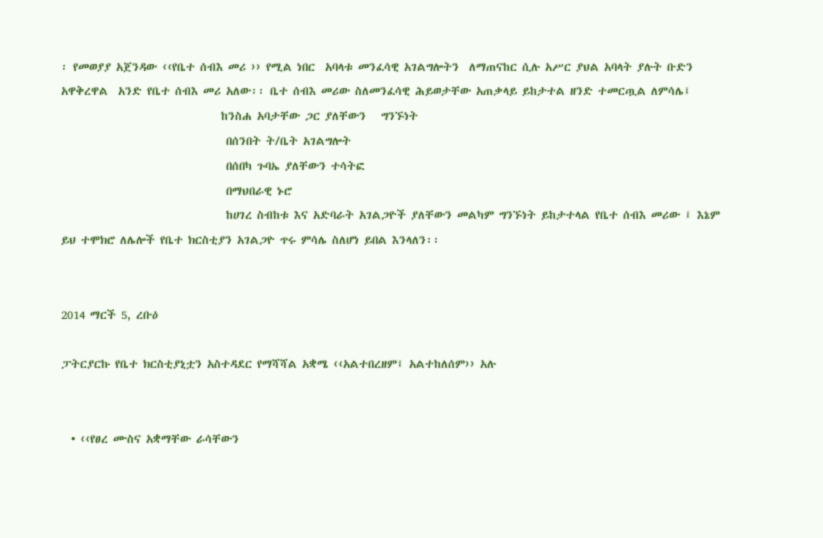፡ የመወያያ አጀንዳው ‹‹የቤተ ሰብእ መሪ ›› የሚል ነበር  አባላቱ መንፈሳዊ አገልግሎትን  ለማጠናከር ሲሉ አሥር ያህል አባላት ያሉት ቡድን አዋቅረዋል  አንድ የቤተ ሰብእ መሪ አለው፡፡ ቤተ ሰብእ መሪው ስለመንፈሳዊ ሕይወታቸው አጠቃላይ ይከታተል ዘንድ ተመርጧል ለምሳሌ፤
                                ከንስሐ አባታቸው ጋር ያለቸውን   ግንኙነት
                                 በሰንበት ት/ቤት አገልግሎት
                                 በሰበካ ጉባኤ ያለቸውን ተሳትፎ
                                 በማህበራዊ ኑሮ
                                 ከሀገረ ስብከቱ እና አድባራት አገልጋዮች ያለቸውን መልካም ግንኙነት ይከታተላል የቤተ ሰብእ መሪው ፤ እኔም ይህ ተሞክሮ ለሌሎች የቤተ ክርስቲያን አገልጋዮ ጥሩ ምሳሌ ስለሆነ ይበል እንላለን፡፡


2014 ማርች 5, ረቡዕ

ፓትርያርኩ የቤተ ክርስቲያኒቷን አስተዳደር የማሻሻል አቋሜ ‹‹አልተበረዘም፤ አልተከለሰም›› አሉ


  • ‹‹የፀረ ሙስና አቋማቸው ራሳቸውን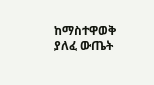ከማስተዋወቅ ያለፈ ውጤት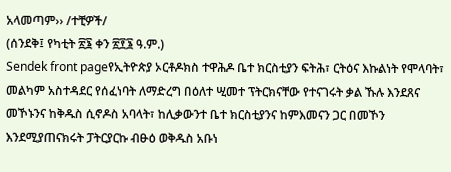አላመጣም›› /ተቺዎች/
(ሰንደቅ፤ የካቲት ፳፮ ቀን ፳፻፮ ዓ.ም.)
Sendek front pageየኢትዮጵያ ኦርቶዶክስ ተዋሕዶ ቤተ ክርስቲያን ፍትሕ፣ ርትዕና እኩልነት የሞላባት፣ መልካም አስተዳደር የሰፈነባት ለማድረግ በዕለተ ሢመተ ፕትርክናቸው የተናገሩት ቃል ኹሉ እንደጸና መኾኑንና ከቅዱስ ሲኖዶስ አባላት፣ ከሊቃውንተ ቤተ ክርስቲያንና ከምእመናን ጋር በመኾን እንደሚያጠናክሩት ፓትርያርኩ ብፁዕ ወቅዱስ አቡነ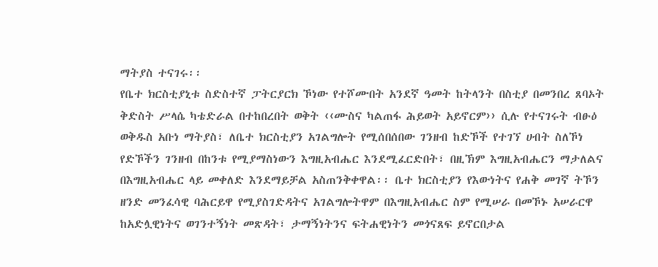ማትያስ ተናገሩ፡፡
የቤተ ክርስቲያኒቱ ስድስተኛ ፓትርያርክ ኾነው የተሾሙበት አንደኛ ዓመት ከትላንት በስቲያ በመንበረ ጸባኦት ቅድስት ሥላሴ ካቴድራል በተከበረበት ወቅት ‹‹ሙስና ካልጠፋ ሕይወት አይኖርም›› ሲሉ የተናገሩት ብፁዕ ወቅዱስ አቡነ ማትያስ፣ ለቤተ ክርስቲያን አገልግሎት የሚሰበሰበው ገንዘብ ከድኾች የተገኘ ሀብት ስለኾነ የድኾችን ገንዘብ በከንቱ የሚያማስነውን እግዚአብሔር እንደሚፈርድበት፣ በዚኽም እግዚአብሔርን ማታለልና በእግዚአብሔር ላይ መቀለድ እንደማይቻል አስጠንቅቀዋል፡፡ ቤተ ክርስቲያን የእውነትና የሐቅ መገኛ ትኾን ዘንድ መንፈሳዊ ባሕርይዋ የሚያስገድዳትና አገልግሎትዋም በእግዚአብሔር ስም የሚሠራ በመኾኑ አሠራርዋ ከአድሏዊነትና ወገንተኝነት መጽዳት፣ ታማኝነትንና ፍትሐዊነትን መጎናጸፍ ይኖርበታል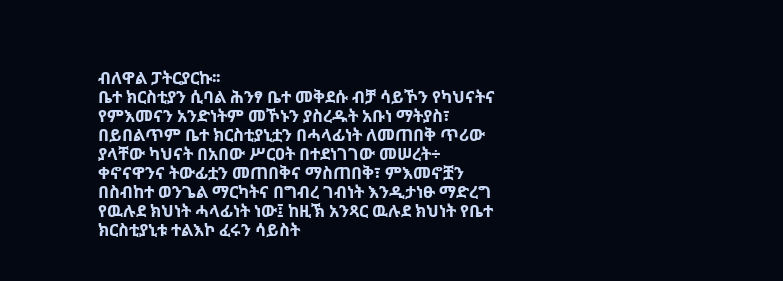ብለዋል ፓትርያርኩ፡፡
ቤተ ክርስቲያን ሲባል ሕንፃ ቤተ መቅደሱ ብቻ ሳይኾን የካህናትና የምእመናን አንድነትም መኾኑን ያስረዱት አቡነ ማትያስ፣ በይበልጥም ቤተ ክርስቲያኒቷን በሓላፊነት ለመጠበቅ ጥሪው ያላቸው ካህናት በአበው ሥርዐት በተደነገገው መሠረት÷ ቀኖናዋንና ትውፊቷን መጠበቅና ማስጠበቅ፣ ምእመኖቿን በስብከተ ወንጌል ማርካትና በግብረ ገብነት እንዲታነፁ ማድረግ የዉሉደ ክህነት ሓላፊነት ነው፤ ከዚኽ አንጻር ዉሉደ ክህነት የቤተ ክርስቲያኒቱ ተልእኮ ፈሩን ሳይስት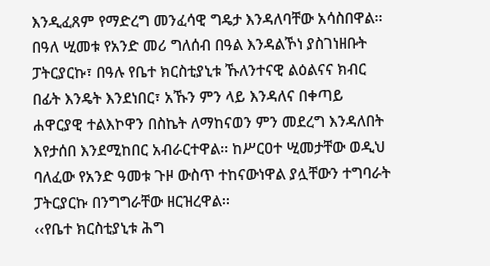እንዲፈጸም የማድረግ መንፈሳዊ ግዴታ እንዳለባቸው አሳስበዋል፡፡
በዓለ ሢመቱ የአንድ መሪ ግለሰብ በዓል እንዳልኾነ ያስገነዘቡት ፓትርያርኩ፣ በዓሉ የቤተ ክርስቲያኒቱ ኹለንተናዊ ልዕልናና ክብር በፊት እንዴት እንደነበር፣ አኹን ምን ላይ እንዳለና በቀጣይ ሐዋርያዊ ተልእኮዋን በስኬት ለማከናወን ምን መደረግ እንዳለበት እየታሰበ እንደሚከበር አብራርተዋል፡፡ ከሥርዐተ ሢመታቸው ወዲህ ባለፈው የአንድ ዓመቱ ጉዞ ውስጥ ተከናውነዋል ያሏቸውን ተግባራት ፓትርያርኩ በንግግራቸው ዘርዝረዋል፡፡
‹‹የቤተ ክርስቲያኒቱ ሕግ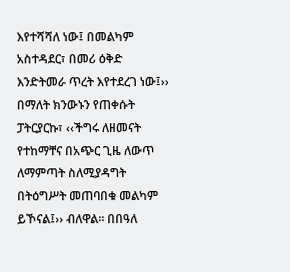እየተሻሻለ ነው፤ በመልካም አስተዳደር፣ በመሪ ዕቅድ እንድትመራ ጥረት እየተደረገ ነው፤›› በማለት ክንውኑን የጠቀሱት ፓትርያርኩ፣ ‹‹ችግሩ ለዘመናት የተከማቸና በአጭር ጊዜ ለውጥ ለማምጣት ስለሚያዳግት በትዕግሥት መጠባበቁ መልካም ይኾናል፤›› ብለዋል፡፡ በበዓለ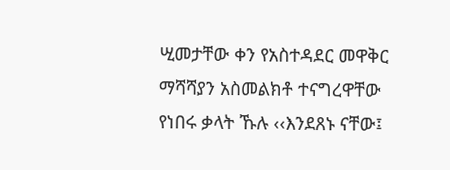ሢመታቸው ቀን የአስተዳደር መዋቅር ማሻሻያን አስመልክቶ ተናግረዋቸው የነበሩ ቃላት ኹሉ ‹‹እንደጸኑ ናቸው፤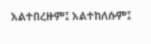አልተበረዙም፤ አልተከለሱም፤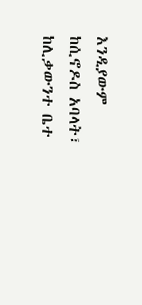እንዲያውም ከሲኖዶስ አባላት፣ ከሊቃውንተ ቤተ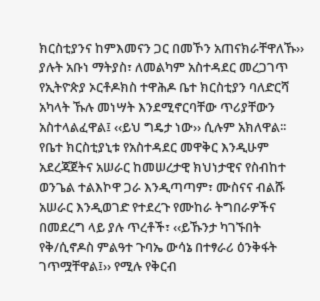ክርስቲያንና ከምእመናን ጋር በመኾን አጠናክራቸዋለኹ›› ያሉት አቡነ ማትያስ፣ ለመልካም አስተዳደር መረጋገጥ የኢትዮጵያ ኦርቶዶክስ ተዋሕዶ ቤተ ክርስቲያን ባለድርሻ አካላት ኹሉ መነሣት እንደሚኖርባቸው ጥሪያቸውን አስተላልፈዋል፤ ‹‹ይህ ግዴታ ነው›› ሲሉም አክለዋል፡፡
የቤተ ክርስቲያኒቱ የአስተዳደር መዋቅር እንዲሁም አደረጃጀትና አሠራር ከመሠረታዊ ክህነታዊና የስብከተ ወንጌል ተልእኮዋ ጋራ እንዲጣጣም፣ ሙስናና ብልሹ አሠራር እንዲወገድ የተደረጉ የሙከራ ትግበራዎችና በመደረግ ላይ ያሉ ጥረቶች፣ ‹‹ይኹንታ ካገኙበት የቅ/ሲኖዶስ ምልዓተ ጉባኤ ውሳኔ በተፃራሪ ዕንቅፋት ገጥሟቸዋል፤›› የሚሉ የቅርብ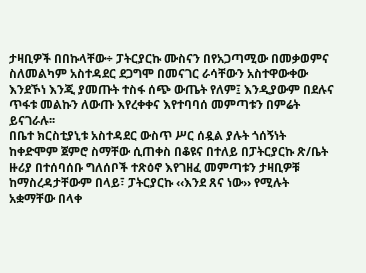ታዛቢዎች በበኩላቸው÷ ፓትርያርኩ ሙስናን በየአጋጣሚው በመቃወምና ስለመልካም አስተዳደር ደጋግሞ በመናገር ራሳቸውን አስተዋውቀው እንደኾነ እንጂ ያመጡት ተስፋ ሰጭ ውጤት የለም፤ እንዲያውም በደሉና ጥፋቱ መልኩን ለውጡ እየረቀቀና እየተባባሰ መምጣቱን በምሬት ይናገራሉ፡፡
በቤተ ክርስቲያኒቱ አስተዳደር ውስጥ ሥር ሰዷል ያሉት ጎሰኝነት ከቀድሞም ጀምሮ ስማቸው ሲጠቀስ በቆዩና በተለይ በፓትርያርኩ ጽ/ቤት ዙሪያ በተሰባሰቡ ግለሰቦች ተጽዕኖ እየገዘፈ መምጣቱን ታዛቢዎቹ ከማስረዳታቸውም በላይ፣ ፓትርያርኩ ‹‹እንደ ጸና ነው›› የሚሉት አቋማቸው በላቀ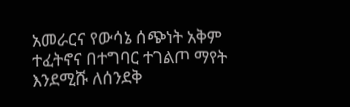አመራርና የውሳኔ ሰጭነት አቅም ተፈትኖና በተግባር ተገልጦ ማየት እንደሚሹ ለሰንደቅ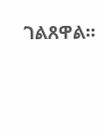ገልጸዋል፡፡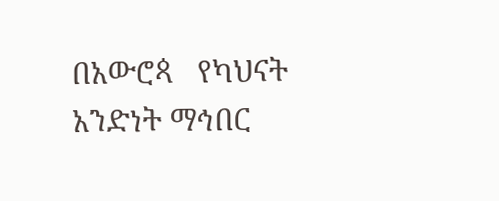በአውሮጳ   የካህናት አንድነት ማኅበር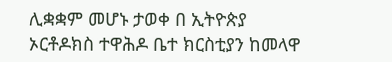ሊቋቋም መሆኑ ታወቀ በ ኢትዮጵያ ኦርቶዶክስ ተዋሕዶ ቤተ ክርስቲያን ከመላዋ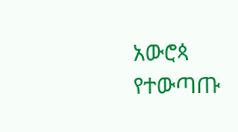አውሮጳ   የተውጣጡ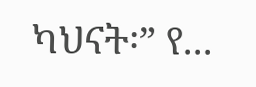ካህናት፡” የ...